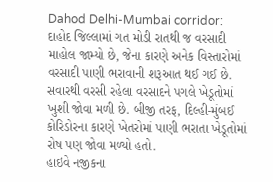Dahod Delhi-Mumbai corridor: દાહોદ જિલ્લામાં ગત મોડી રાતથી જ વરસાદી માહોલ જામ્યો છે, જેના કારણે અનેક વિસ્તારોમાં વરસાદી પાણી ભરાવાની શરૂઆત થઈ ગઈ છે. સવારથી વરસી રહેલા વરસાદને પગલે ખેડૂતોમાં ખુશી જોવા મળી છે. બીજી તરફ, દિલ્હી-મુંબઈ કોરિડોરના કારણે ખેતરોમાં પાણી ભરાતા ખેડૂતોમાં રોષ પણ જોવા મળ્યો હતો.
હાઇવે નજીકના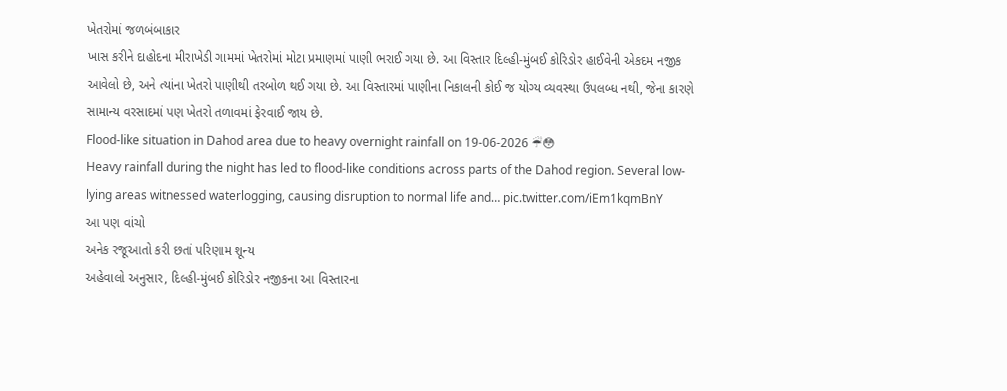ખેતરોમાં જળબંબાકાર
ખાસ કરીને દાહોદના મીરાખેડી ગામમાં ખેતરોમાં મોટા પ્રમાણમાં પાણી ભરાઈ ગયા છે. આ વિસ્તાર દિલ્હી-મુંબઈ કોરિડોર હાઈવેની એકદમ નજીક આવેલો છે, અને ત્યાંના ખેતરો પાણીથી તરબોળ થઈ ગયા છે. આ વિસ્તારમાં પાણીના નિકાલની કોઈ જ યોગ્ય વ્યવસ્થા ઉપલબ્ધ નથી, જેના કારણે સામાન્ય વરસાદમાં પણ ખેતરો તળાવમાં ફેરવાઈ જાય છે.
Flood-like situation in Dahod area due to heavy overnight rainfall on 19-06-2026 ☔😳
Heavy rainfall during the night has led to flood-like conditions across parts of the Dahod region. Several low-lying areas witnessed waterlogging, causing disruption to normal life and… pic.twitter.com/iEm1kqmBnY
આ પણ વાંચો
અનેક રજૂઆતો કરી છતાં પરિણામ શૂન્ય
અહેવાલો અનુસાર, દિલ્હી-મુંબઈ કોરિડોર નજીકના આ વિસ્તારના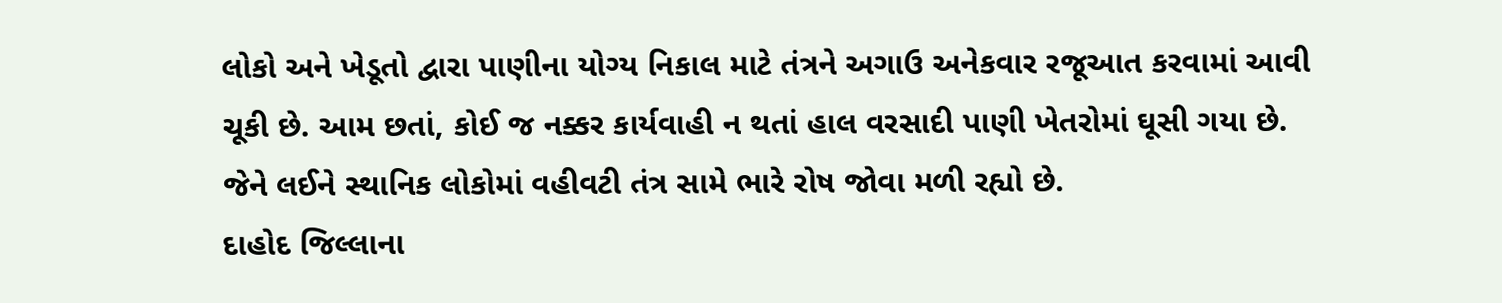લોકો અને ખેડૂતો દ્વારા પાણીના યોગ્ય નિકાલ માટે તંત્રને અગાઉ અનેકવાર રજૂઆત કરવામાં આવી ચૂકી છે. આમ છતાં, કોઈ જ નક્કર કાર્યવાહી ન થતાં હાલ વરસાદી પાણી ખેતરોમાં ઘૂસી ગયા છે. જેને લઈને સ્થાનિક લોકોમાં વહીવટી તંત્ર સામે ભારે રોષ જોવા મળી રહ્યો છે.
દાહોદ જિલ્લાના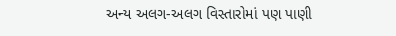અન્ય અલગ-અલગ વિસ્તારોમાં પણ પાણી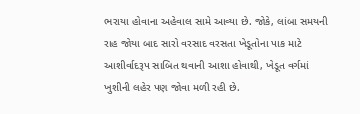ભરાયા હોવાના અહેવાલ સામે આવ્યા છે. જોકે, લાંબા સમયની રાહ જોયા બાદ સારો વરસાદ વરસતા ખેડૂતોના પાક માટે આશીર્વાદરૂપ સાબિત થવાની આશા હોવાથી, ખેડૂત વર્ગમાં ખુશીની લહેર પણ જોવા મળી રહી છે.